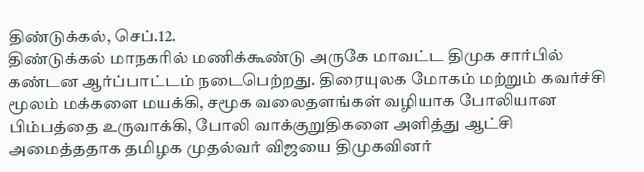திண்டுக்கல், செப்.12.
திண்டுக்கல் மாநகரில் மணிக்கூண்டு அருகே மாவட்ட திமுக சார்பில் கண்டன ஆர்ப்பாட்டம் நடைபெற்றது. திரையுலக மோகம் மற்றும் கவர்ச்சி மூலம் மக்களை மயக்கி, சமூக வலைதளங்கள் வழியாக போலியான பிம்பத்தை உருவாக்கி, போலி வாக்குறுதிகளை அளித்து ஆட்சி அமைத்ததாக தமிழக முதல்வர் விஜயை திமுகவினர்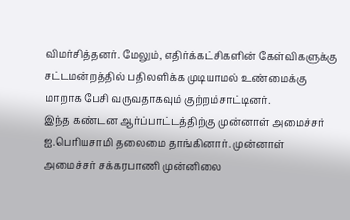விமர்சித்தனர். மேலும், எதிர்க்கட்சிகளின் கேள்விகளுக்கு சட்டமன்றத்தில் பதிலளிக்க முடியாமல் உண்மைக்கு மாறாக பேசி வருவதாகவும் குற்றம்சாட்டினர்.
இந்த கண்டன ஆர்ப்பாட்டத்திற்கு முன்னாள் அமைச்சர் ஐ.பெரியசாமி தலைமை தாங்கினார். முன்னாள் அமைச்சர் சக்கரபாணி முன்னிலை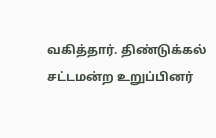வகித்தார். திண்டுக்கல் சட்டமன்ற உறுப்பினர்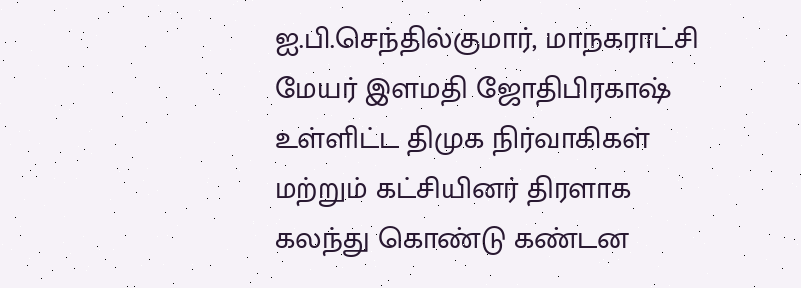ஐ.பி.செந்தில்குமார், மாநகராட்சி மேயர் இளமதி ஜோதிபிரகாஷ் உள்ளிட்ட திமுக நிர்வாகிகள் மற்றும் கட்சியினர் திரளாக கலந்து கொண்டு கண்டன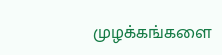முழக்கங்களை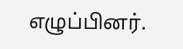எழுப்பினர்.